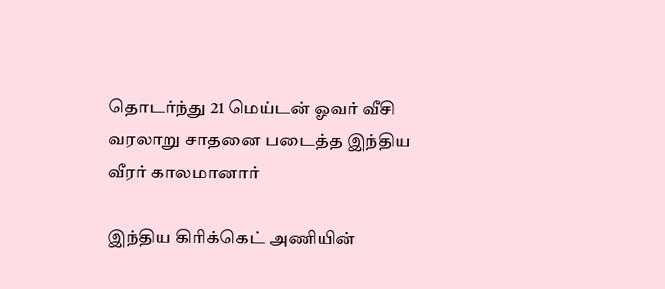தொடர்ந்து 21 மெய்டன் ஓவர் வீசி வரலாறு சாதனை படைத்த இந்திய வீரர் காலமானார்

இந்திய கிரிக்கெட் அணியின்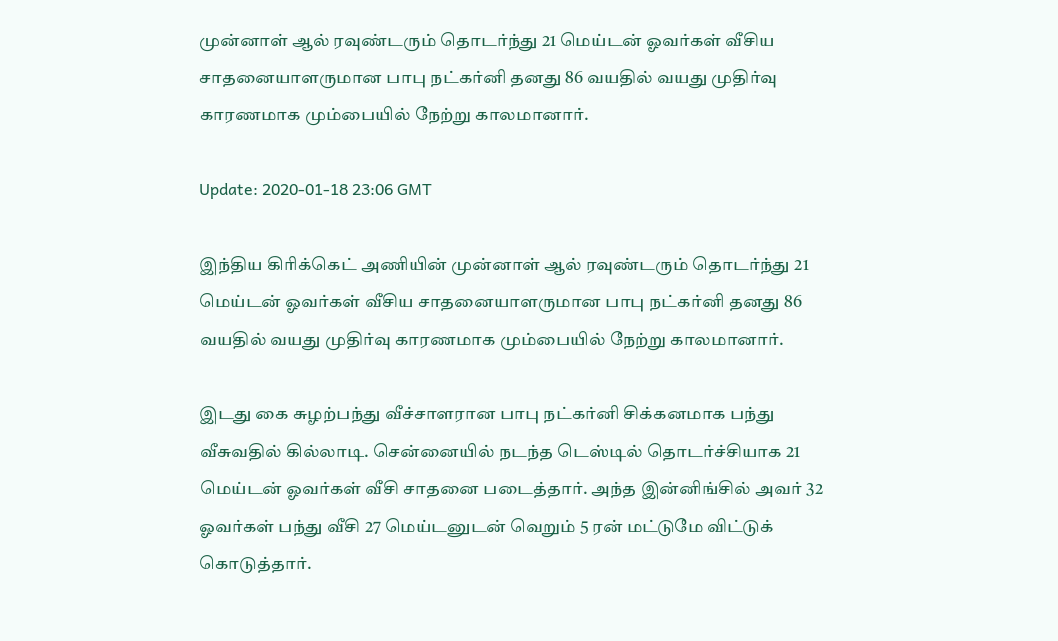முன்னாள் ஆல் ரவுண்டரும் தொடர்ந்து 21 மெய்டன் ஓவர்கள் வீசிய சாதனையாளருமான பாபு நட்கர்னி தனது 86 வயதில் வயது முதிர்வு காரணமாக மும்பையில் நேற்று காலமானார்.

Update: 2020-01-18 23:06 GMT

இந்திய கிரிக்கெட் அணியின் முன்னாள் ஆல் ரவுண்டரும் தொடர்ந்து 21 மெய்டன் ஓவர்கள் வீசிய சாதனையாளருமான பாபு நட்கர்னி தனது 86 வயதில் வயது முதிர்வு காரணமாக மும்பையில் நேற்று காலமானார்.

இடது கை சுழற்பந்து வீச்சாளரான பாபு நட்கர்னி சிக்கனமாக பந்து வீசுவதில் கில்லாடி. சென்னையில் நடந்த டெஸ்டில் தொடர்ச்சியாக 21 மெய்டன் ஓவர்கள் வீசி சாதனை படைத்தார். அந்த இன்னிங்சில் அவர் 32 ஓவர்கள் பந்து வீசி 27 மெய்டனுடன் வெறும் 5 ரன் மட்டுமே விட்டுக் கொடுத்தார்.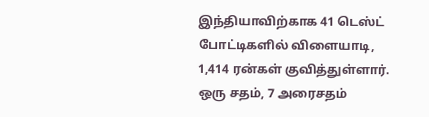இந்தியாவிற்காக 41 டெஸ்ட் போட்டிகளில் விளையாடி, 1,414 ரன்கள் குவித்துள்ளார். ஒரு சதம், 7 அரைசதம்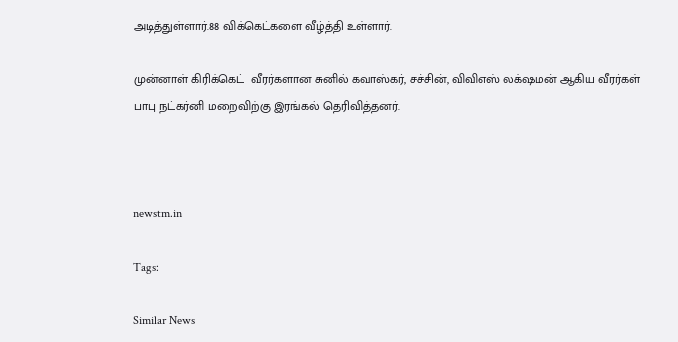அடித்துள்ளார்.88 விக்கெட்களை வீழ்த்தி உள்ளார்.

முன்னாள் கிரிக்கெட்  வீரர்களான சுனில் கவாஸ்கர், சச்சின், விவிஎஸ் லக்‌ஷமன் ஆகிய வீரர்கள் பாபு நட்கர்னி மறைவிற்கு இரங்கல் தெரிவித்தனர்.



newstm.in

Tags:

Similar News